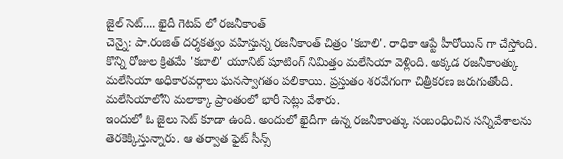జైల్ సెట్.... ఖైదీ గెటప్ లో రజనీకాంత్
చెన్నై: పా.రంజిత్ దర్శకత్వం వహిస్తున్న రజనీకాంత్ చిత్రం 'కబాలి'. రాధికా ఆప్టే హీరోయిన్ గా చేస్తోంది. కొన్ని రోజుల క్రితమే 'కబాలి' యూనిట్ షూటింగ్ నిమిత్తం మలేసియా వెళ్లింది. అక్కడ రజనీకాంత్కు మలేసియా అధికారవర్గాలు ఘనస్వాగతం పలికాయి. ప్రస్తుతం శరవేగంగా చిత్రీకరణ జరుగుతోంది. మలేసియాలోని మలాక్కా ప్రాంతంలో భారీ సెట్లు వేశారు.
ఇందులో ఓ జైలు సెట్ కూడా ఉంది. అందులో ఖైదీగా ఉన్న రజనీకాంత్కు సంబంధించిన సన్నివేశాలను తెరకెక్కిస్తున్నారు. ఆ తర్వాత ఫైట్ సీన్స్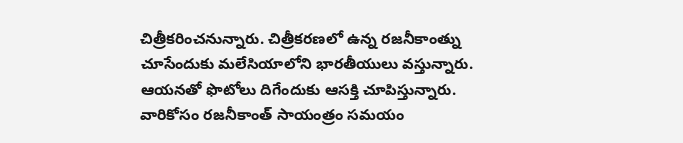చిత్రీకరించనున్నారు. చిత్రీకరణలో ఉన్న రజనీకాంత్ను చూసేందుకు మలేసియాలోని భారతీయులు వస్తున్నారు. ఆయనతో ఫొటోలు దిగేందుకు ఆసక్తి చూపిస్తున్నారు.
వారికోసం రజనీకాంత్ సాయంత్రం సమయం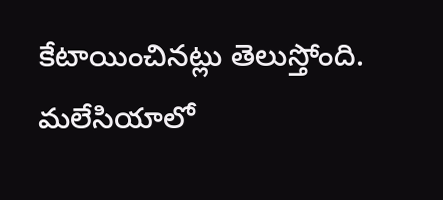కేటాయించినట్లు తెలుస్తోంది. మలేసియాలో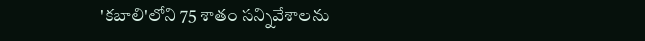'కబాలి'లోని 75 శాతం సన్నివేశాలను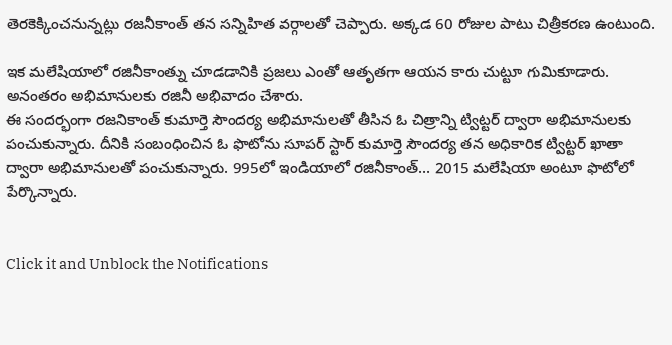తెరకెక్కించనున్నట్లు రజనీకాంత్ తన సన్నిహిత వర్గాలతో చెప్పారు. అక్కడ 60 రోజుల పాటు చిత్రీకరణ ఉంటుంది.

ఇక మలేషియాలో రజినీకాంత్ను చూడడానికి ప్రజలు ఎంతో ఆతృతగా ఆయన కారు చుట్టూ గుమికూడారు. అనంతరం అభిమానులకు రజినీ అభివాదం చేశారు.
ఈ సందర్భంగా రజనికాంత్ కుమార్తె సౌందర్య అభిమానులతో తీసిన ఓ చిత్రాన్ని ట్విట్టర్ ద్వారా అభిమానులకు పంచుకున్నారు. దీనికి సంబంధించిన ఓ ఫొటోను సూపర్ స్టార్ కుమార్తె సౌందర్య తన అధికారిక ట్విట్టర్ ఖాతా ద్వారా అభిమానులతో పంచుకున్నారు. 995లో ఇండియాలో రజినీకాంత్... 2015 మలేషియా అంటూ ఫొటోలో పేర్కొన్నారు.


Click it and Unblock the Notifications